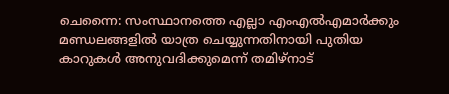ചെന്നൈ: സംസ്ഥാനത്തെ എല്ലാ എംഎൽഎമാർക്കും മണ്ഡലങ്ങളിൽ യാത്ര ചെയ്യുന്നതിനായി പുതിയ കാറുകൾ അനുവദിക്കുമെന്ന് തമിഴ്നാട്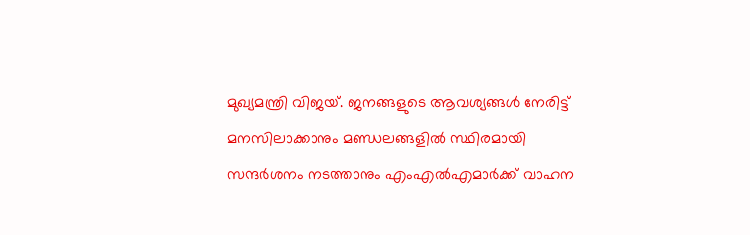മുഖ്യമന്ത്രി വിജയ്. ജനങ്ങളുടെ ആവശ്യങ്ങൾ നേരിട്ട് മനസിലാക്കാനും മണ്ഡലങ്ങളിൽ സ്ഥിരമായി സന്ദർശനം നടത്താനും എംഎൽഎമാർക്ക് വാഹന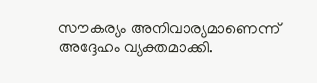സൗകര്യം അനിവാര്യമാണെന്ന് അദ്ദേഹം വ്യക്തമാക്കി.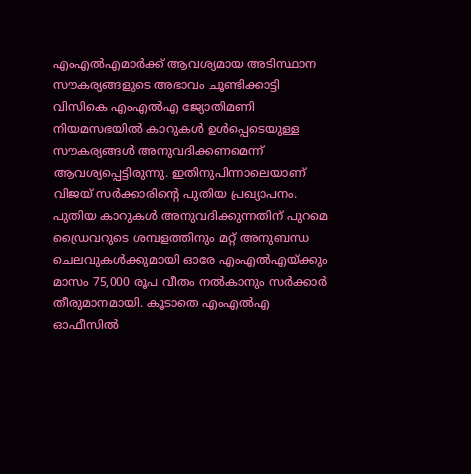എംഎൽഎമാർക്ക് ആവശ്യമായ അടിസ്ഥാന സൗകര്യങ്ങളുടെ അഭാവം ചൂണ്ടിക്കാട്ടി വിസികെ എംഎൽഎ ജ്യോതിമണി നിയമസഭയിൽ കാറുകൾ ഉൾപ്പെടെയുള്ള സൗകര്യങ്ങൾ അനുവദിക്കണമെന്ന് ആവശ്യപ്പെട്ടിരുന്നു. ഇതിനുപിന്നാലെയാണ് വിജയ് സർക്കാരിന്റെ പുതിയ പ്രഖ്യാപനം.
പുതിയ കാറുകൾ അനുവദിക്കുന്നതിന് പുറമെ ഡ്രൈവറുടെ ശമ്പളത്തിനും മറ്റ് അനുബന്ധ ചെലവുകൾക്കുമായി ഓരേ എംഎൽഎയ്ക്കും മാസം 75,000 രൂപ വീതം നൽകാനും സർക്കാർ തീരുമാനമായി. കൂടാതെ എംഎൽഎ ഓഫീസിൽ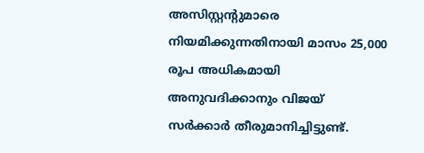അസിസ്റ്റന്റുമാരെ നിയമിക്കുന്നതിനായി മാസം 25,000 രൂപ അധികമായി അനുവദിക്കാനും വിജയ് സർക്കാർ തീരുമാനിച്ചിട്ടുണ്ട്.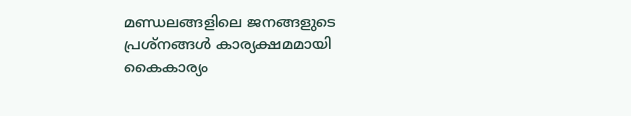മണ്ഡലങ്ങളിലെ ജനങ്ങളുടെ പ്രശ്നങ്ങൾ കാര്യക്ഷമമായി കൈകാര്യം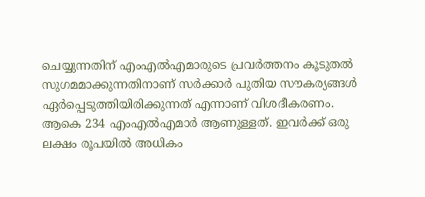ചെയ്യുന്നതിന് എംഎൽഎമാരുടെ പ്രവർത്തനം കൂടുതൽ സുഗമമാക്കുന്നതിനാണ് സർക്കാർ പുതിയ സൗകര്യങ്ങൾ ഏർപ്പെടുത്തിയിരിക്കുന്നത് എന്നാണ് വിശദീകരണം.
ആകെ 234 എംഎൽഎമാർ ആണുള്ളത്. ഇവർക്ക് ഒരു ലക്ഷം രൂപയിൽ അധികം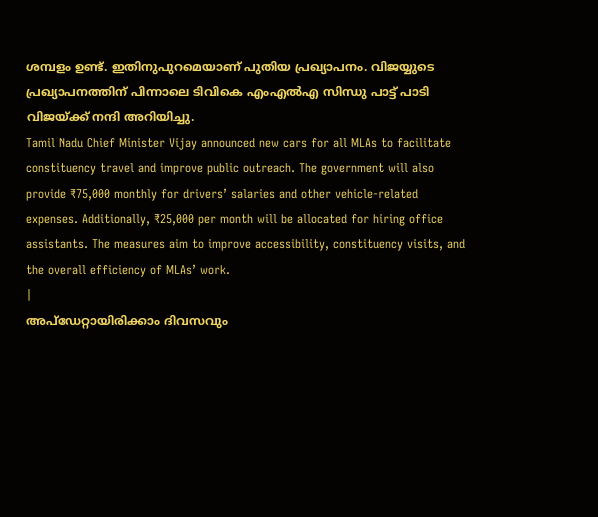ശമ്പളം ഉണ്ട്. ഇതിനുപുറമെയാണ് പുതിയ പ്രഖ്യാപനം. വിജയ്യുടെ പ്രഖ്യാപനത്തിന് പിന്നാലെ ടിവികെ എംഎൽഎ സിന്ധു പാട്ട് പാടി വിജയ്ക്ക് നന്ദി അറിയിച്ചു.
Tamil Nadu Chief Minister Vijay announced new cars for all MLAs to facilitate constituency travel and improve public outreach. The government will also provide ₹75,000 monthly for drivers’ salaries and other vehicle-related expenses. Additionally, ₹25,000 per month will be allocated for hiring office assistants. The measures aim to improve accessibility, constituency visits, and the overall efficiency of MLAs’ work.
|
അപ്ഡേറ്റായിരിക്കാം ദിവസവും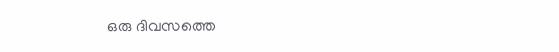ഒരു ദിവസത്തെ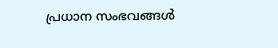പ്രധാന സംഭവങ്ങൾ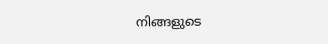നിങ്ങളുടെ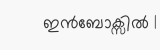ഇൻബോക്സിൽ |